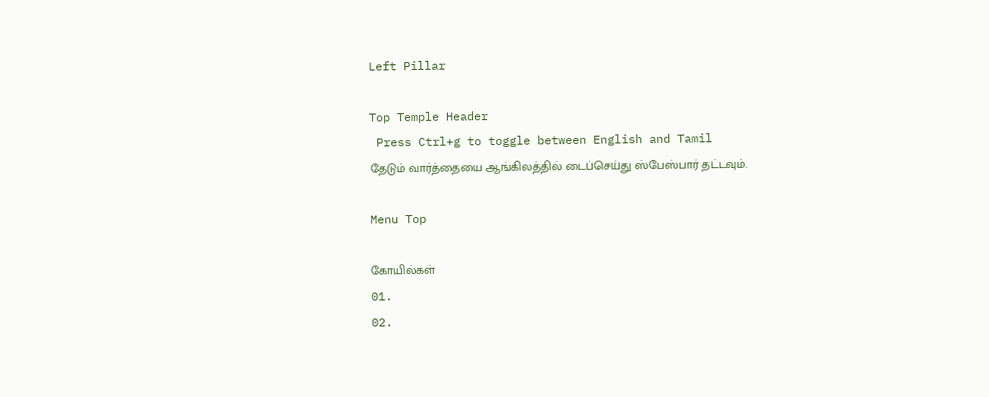Left Pillar

Top Temple Header
 Press Ctrl+g to toggle between English and Tamil
தேடும் வார்த்தையை ஆங்கிலத்தில் டைப்செய்து ஸ்பேஸ்பார் தட்டவும்.

Menu Top

கோயில்கள்
01.
02.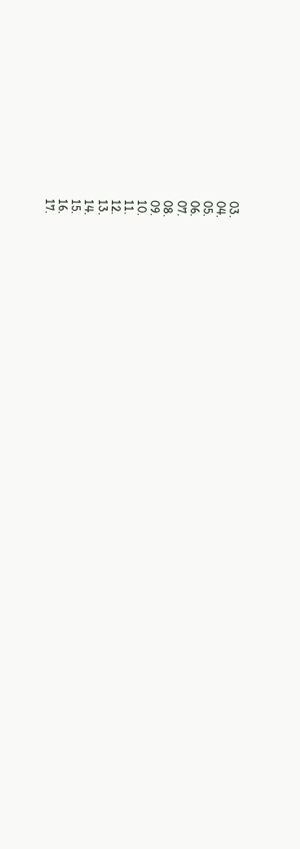03.
04.
05.
06.
07.
08.
09.
10.
11.
12.
13.
14.
15.
16.
17.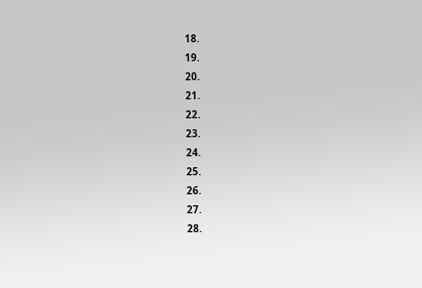18.
19.
20.
21.
22.
23.
24.
25.
26.
27.
28.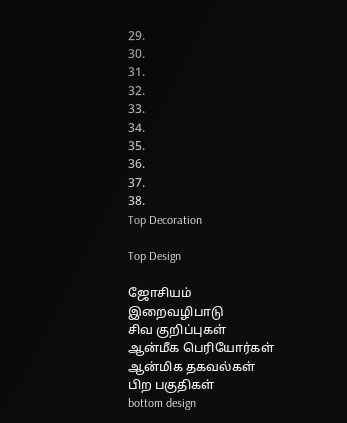29.
30.
31.
32.
33.
34.
35.
36.
37.
38.
Top Decoration

Top Design

ஜோசியம்
இறைவழிபாடு
சிவ குறிப்புகள்
ஆன்மீக பெரியோர்கள்
ஆன்மிக தகவல்கள்
பிற பகுதிகள்
bottom design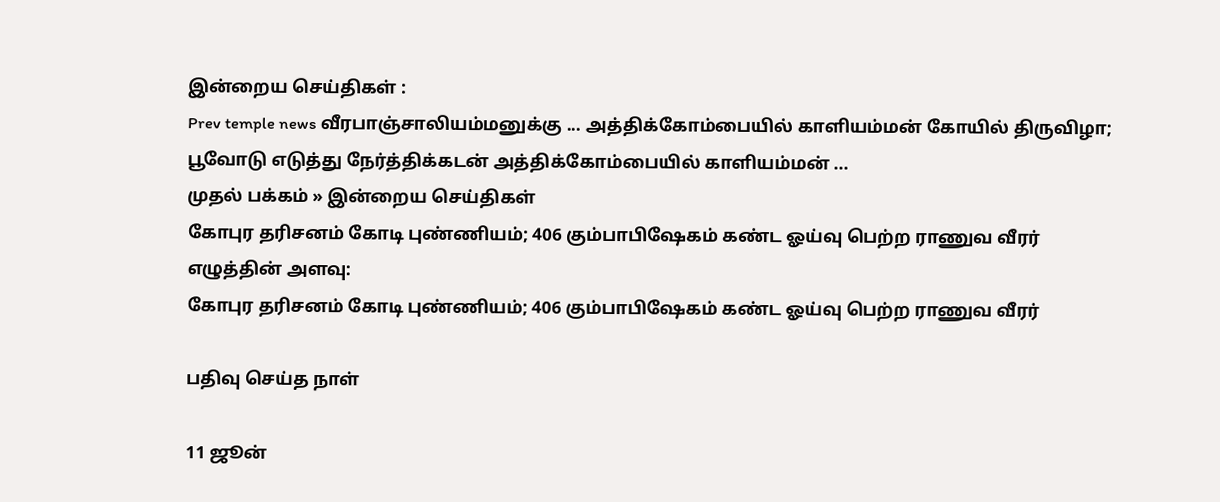இன்றைய செய்திகள் :
Prev temple news வீரபாஞ்சாலியம்மனுக்கு ... அத்திக்கோம்பையில் காளியம்மன் கோயில் திருவிழா; பூவோடு எடுத்து நேர்த்திக்கடன் அத்திக்கோம்பையில் காளியம்மன் ...
முதல் பக்கம் » இன்றைய செய்திகள்
கோபுர தரிசனம் கோடி புண்ணியம்; 406 கும்பாபிஷேகம் கண்ட ஓய்வு பெற்ற ராணுவ வீரர்
எழுத்தின் அளவு:
கோபுர தரிசனம் கோடி புண்ணியம்; 406 கும்பாபிஷேகம் கண்ட ஓய்வு பெற்ற ராணுவ வீரர்

பதிவு செய்த நாள்

11 ஜூன்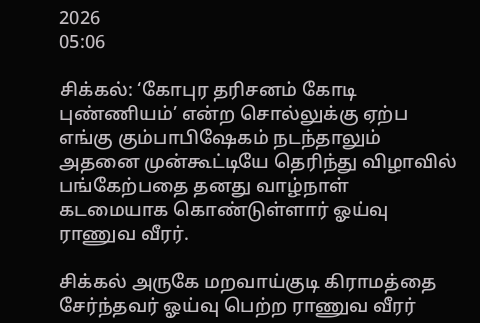2026
05:06

சிக்கல்: ‘கோபுர தரிசனம் கோடி புண்ணியம்’ என்ற சொல்லுக்கு ஏற்ப எங்கு கும்பாபிஷேகம் நடந்தாலும் அதனை முன்கூட்டியே தெரிந்து விழாவில் பங்கேற்பதை தனது வாழ்நாள் கடமையாக கொண்டுள்ளார் ஓய்வு ராணுவ வீரர்.

சிக்கல் அருகே மறவாய்குடி கிராமத்தை சேர்ந்தவர் ஓய்வு பெற்ற ராணுவ வீரர்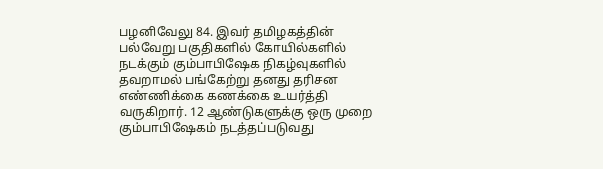பழனிவேலு 84. இவர் தமிழகத்தின் பல்வேறு பகுதிகளில் கோயில்களில் நடக்கும் கும்பாபிஷேக நிகழ்வுகளில் தவறாமல் பங்கேற்று தனது தரிசன எண்ணிக்கை கணக்கை உயர்த்தி வருகிறார். 12 ஆண்டுகளுக்கு ஒரு முறை கும்பாபிஷேகம் நடத்தப்படுவது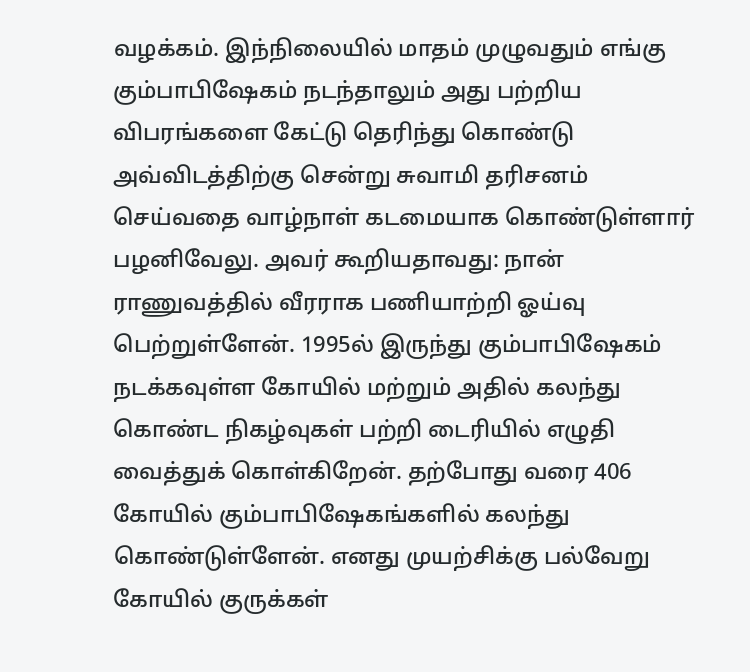வழக்கம். இந்நிலையில் மாதம் முழுவதும் எங்கு கும்பாபிஷேகம் நடந்தாலும் அது பற்றிய விபரங்களை கேட்டு தெரிந்து கொண்டு அவ்விடத்திற்கு சென்று சுவாமி தரிசனம் செய்வதை வாழ்நாள் கடமையாக கொண்டுள்ளார் பழனிவேலு. அவர் கூறியதாவது: நான் ராணுவத்தில் வீரராக பணியாற்றி ஓய்வு பெற்றுள்ளேன். 1995ல் இருந்து கும்பாபிஷேகம் நடக்கவுள்ள கோயில் மற்றும் அதில் கலந்து கொண்ட நிகழ்வுகள் பற்றி டைரியில் எழுதி வைத்துக் கொள்கிறேன். தற்போது வரை 406 கோயில் கும்பாபிஷேகங்களில் கலந்து கொண்டுள்ளேன். எனது முயற்சிக்கு பல்வேறு கோயில் குருக்கள்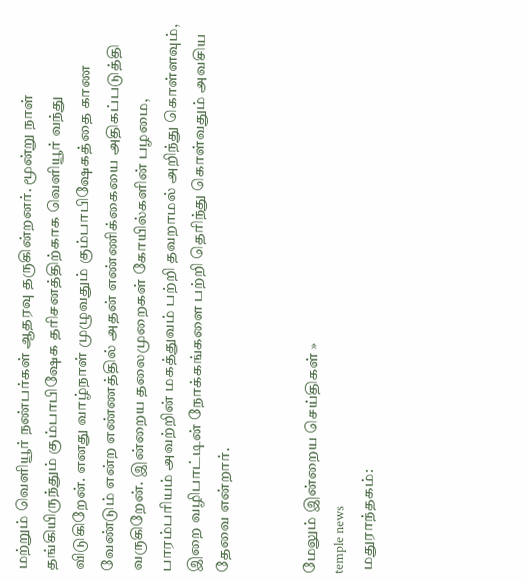மற்றும் வெளியூர் நண்பர்கள் ஆதரவு தருகின்றனர். மூன்று நாள் தங்கியிருந்தும் கும்பாபிஷேக தரிசனத்திற்காக வெளியூர் வந்து விடுகிறேன். எனது வாழ்நாள் முழுவதும் கும்பாபிஷேகத்தை காண வேண்டும் என்ற எண்ணத்தில் அதன் எண்ணிக்கையை அதிகப்படுத்தி வருகிறேன். இன்றைய தலைமுறைகள் கோயில்களின் பழமை, பாரம்பரியம் அவற்றின் மகத்துவம் பற்றி தவறாமல் அறிந்து கொள்ளவும், இறை வழிபாட்டின் நோக்கங்களை பற்றி தெரிந்து கொள்வதும் அவசிய தேவை என்றார்.


மேலும் இன்றைய செய்திகள் »
temple news
 மதுராந்தகம்: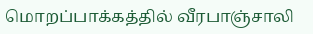மொறப்பாக்கத்தில் வீரபாஞ்சாலி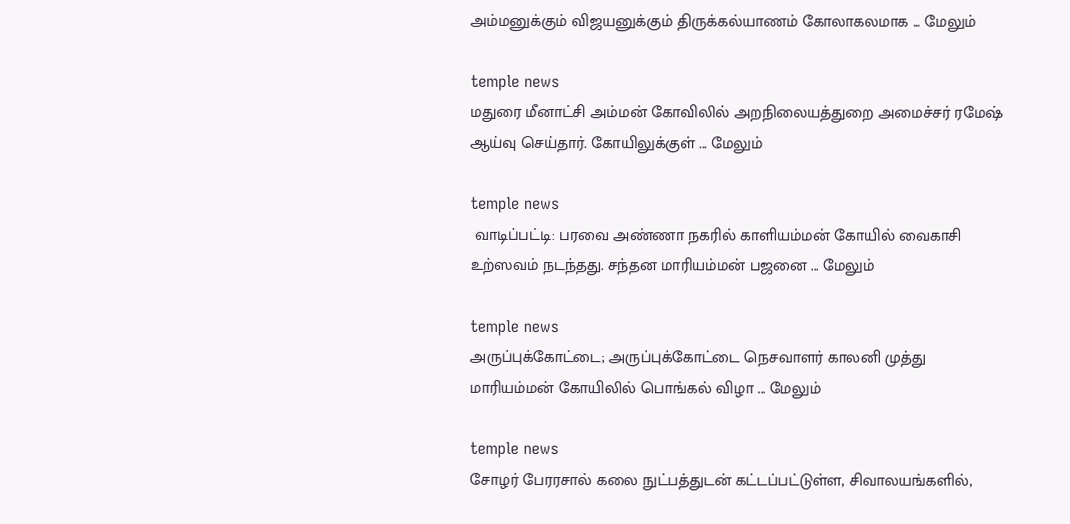அம்மனுக்கும் விஜயனுக்கும் திருக்கல்யாணம் கோலாகலமாக ... மேலும்

temple news
மதுரை மீனாட்சி அம்மன் கோவிலில் அறநிலையத்துறை அமைச்சர் ரமேஷ் ஆய்வு செய்தார். கோயிலுக்குள் ... மேலும்

temple news
 வாடிப்பட்டி: பரவை அண்ணா நகரில் காளியம்மன் கோயில் வைகாசி உற்ஸவம் நடந்தது. சந்தன மாரியம்மன் பஜனை ... மேலும்

temple news
அருப்புக்கோட்டை; அருப்புக்கோட்டை நெசவாளர் காலனி முத்து மாரியம்மன் கோயிலில் பொங்கல் விழா ... மேலும்

temple news
சோழர் பேரரசால் கலை நுட்பத்துடன் கட்டப்பட்டுள்ள, சிவாலயங்களில்,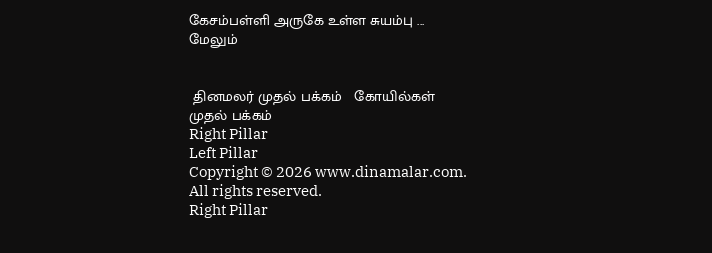கேசம்பள்ளி அருகே உள்ள சுயம்பு ... மேலும்


 தினமலர் முதல் பக்கம்   கோயில்கள் முதல் பக்கம்
Right Pillar
Left Pillar
Copyright © 2026 www.dinamalar.com. All rights reserved.
Right Pillar